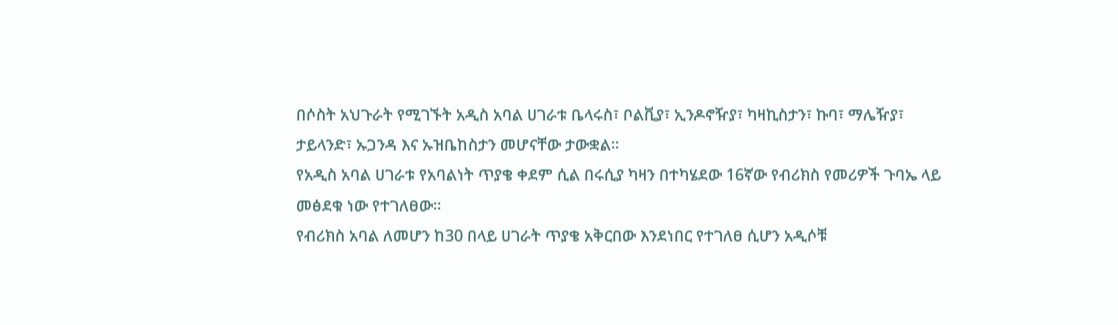በሶስት አህጉራት የሚገኙት አዲስ አባል ሀገራቱ ቤላሩስ፣ ቦልቪያ፣ ኢንዶኖዥያ፣ ካዛኪስታን፣ ኩባ፣ ማሌዥያ፣ ታይላንድ፣ ኡጋንዳ እና ኡዝቤከስታን መሆናቸው ታውቋል፡፡
የአዲስ አባል ሀገራቱ የአባልነት ጥያቄ ቀደም ሲል በሩሲያ ካዛን በተካሄደው 16ኛው የብሪክስ የመሪዎች ጉባኤ ላይ መፅደቁ ነው የተገለፀው፡፡
የብሪክስ አባል ለመሆን ከ30 በላይ ሀገራት ጥያቄ አቅርበው እንደነበር የተገለፀ ሲሆን አዲሶቹ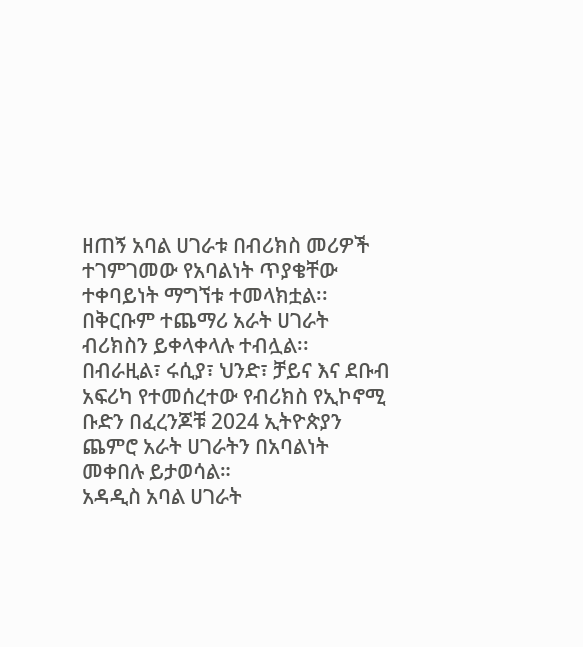ዘጠኝ አባል ሀገራቱ በብሪክስ መሪዎች ተገምገመው የአባልነት ጥያቄቸው ተቀባይነት ማግኘቱ ተመላክቷል፡፡
በቅርቡም ተጨማሪ አራት ሀገራት ብሪክስን ይቀላቀላሉ ተብሏል፡፡
በብራዚል፣ ሩሲያ፣ ህንድ፣ ቻይና እና ደቡብ አፍሪካ የተመሰረተው የብሪክስ የኢኮኖሚ ቡድን በፈረንጆቹ 2024 ኢትዮጵያን ጨምሮ አራት ሀገራትን በአባልነት መቀበሉ ይታወሳል።
አዳዲስ አባል ሀገራት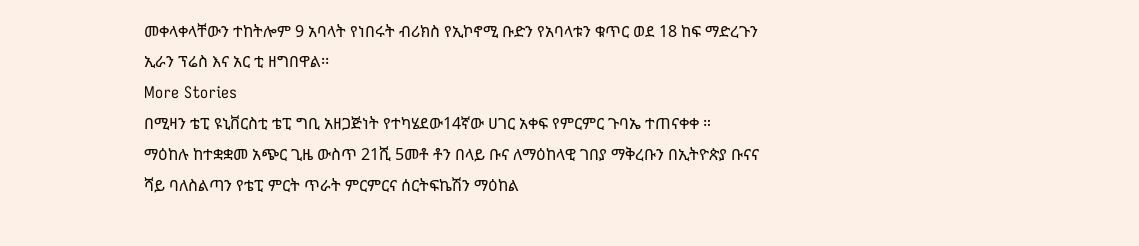መቀላቀላቸውን ተከትሎም 9 አባላት የነበሩት ብሪክስ የኢኮኖሚ ቡድን የአባላቱን ቁጥር ወደ 18 ከፍ ማድረጉን ኢራን ፕሬስ እና አር ቲ ዘግበዋል፡፡
More Stories
በሚዛን ቴፒ ዩኒቨርስቲ ቴፒ ግቢ አዘጋጅነት የተካሄደው14ኛው ሀገር አቀፍ የምርምር ጉባኤ ተጠናቀቀ ።
ማዕከሉ ከተቋቋመ አጭር ጊዜ ውስጥ 21ሺ 5መቶ ቶን በላይ ቡና ለማዕከላዊ ገበያ ማቅረቡን በኢትዮጵያ ቡናና ሻይ ባለስልጣን የቴፒ ምርት ጥራት ምርምርና ሰርትፍኬሽን ማዕከል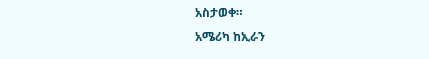አስታወቀ።
አሜሪካ ከኢራን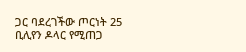ጋር ባደረገችው ጦርነት 25 ቢሊየን ዶላር የሚጠጋ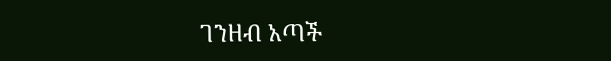ገንዘብ አጣች